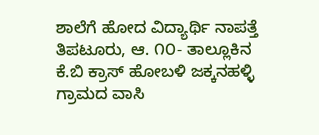ಶಾಲೆಗೆ ಹೋದ ವಿದ್ಯಾರ್ಥಿ ನಾಪತ್ತೆ
ತಿಪಟೂರು, ಆ. ೧೦- ತಾಲ್ಲೂಕಿನ ಕೆ.ಬಿ ಕ್ರಾಸ್ ಹೋಬಳಿ ಜಕ್ಕನಹಳ್ಳಿ ಗ್ರಾಮದ ವಾಸಿ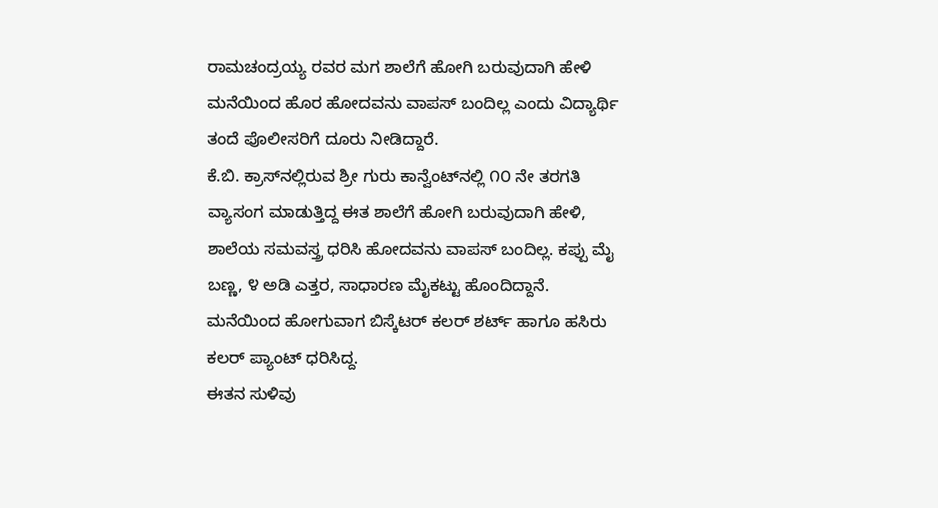ರಾಮಚಂದ್ರಯ್ಯ ರವರ ಮಗ ಶಾಲೆಗೆ ಹೋಗಿ ಬರುವುದಾಗಿ ಹೇಳಿ ಮನೆಯಿಂದ ಹೊರ ಹೋದವನು ವಾಪಸ್ ಬಂದಿಲ್ಲ ಎಂದು ವಿದ್ಯಾರ್ಥಿ ತಂದೆ ಪೊಲೀಸರಿಗೆ ದೂರು ನೀಡಿದ್ದಾರೆ.
ಕೆ.ಬಿ. ಕ್ರಾಸ್‌ನಲ್ಲಿರುವ ಶ್ರೀ ಗುರು ಕಾನ್ವೆಂಟ್‌ನಲ್ಲಿ ೧೦ ನೇ ತರಗತಿ ವ್ಯಾಸಂಗ ಮಾಡುತ್ತಿದ್ದ ಈತ ಶಾಲೆಗೆ ಹೋಗಿ ಬರುವುದಾಗಿ ಹೇಳಿ, ಶಾಲೆಯ ಸಮವಸ್ತ್ರ ಧರಿಸಿ ಹೋದವನು ವಾಪಸ್ ಬಂದಿಲ್ಲ. ಕಪ್ಪು ಮೈ ಬಣ್ಣ, ೪ ಅಡಿ ಎತ್ತರ, ಸಾಧಾರಣ ಮೈಕಟ್ಟು ಹೊಂದಿದ್ದಾನೆ. ಮನೆಯಿಂದ ಹೋಗುವಾಗ ಬಿಸ್ಕೆಟರ್ ಕಲರ್ ಶರ್ಟ್ ಹಾಗೂ ಹಸಿರು ಕಲರ್ ಪ್ಯಾಂಟ್ ಧರಿಸಿದ್ದ.
ಈತನ ಸುಳಿವು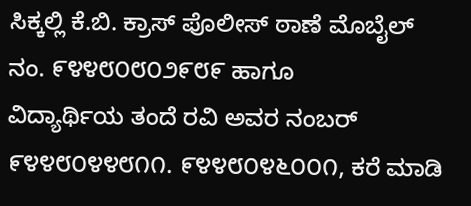ಸಿಕ್ಕಲ್ಲಿ ಕೆ.ಬಿ. ಕ್ರಾಸ್ ಪೊಲೀಸ್ ಠಾಣೆ ಮೊಬೈಲ್ ನಂ. ೯೪೪೮೦೮೦೨೯೮೯ ಹಾಗೂ
ವಿದ್ಯಾರ್ಥಿಯ ತಂದೆ ರವಿ ಅವರ ನಂಬರ್ ೯೪೪೮೦೪೪೮೧೧. ೯೪೪೮೦೪೬೦೦೧, ಕರೆ ಮಾಡಿ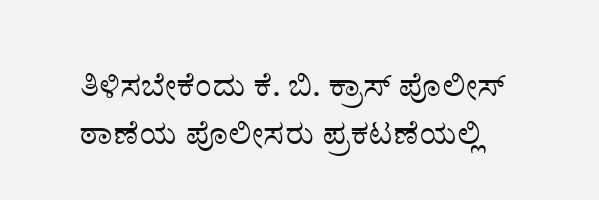ತಿಳಿಸಬೇಕೆಂದು ಕೆ. ಬಿ. ಕ್ರಾಸ್ ಪೊಲೀಸ್ ಠಾಣೆಯ ಪೊಲೀಸರು ಪ್ರಕಟಣೆಯಲ್ಲಿ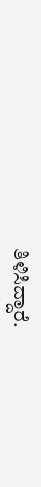ತಿಳಿಸಿದ್ದಾರೆ.